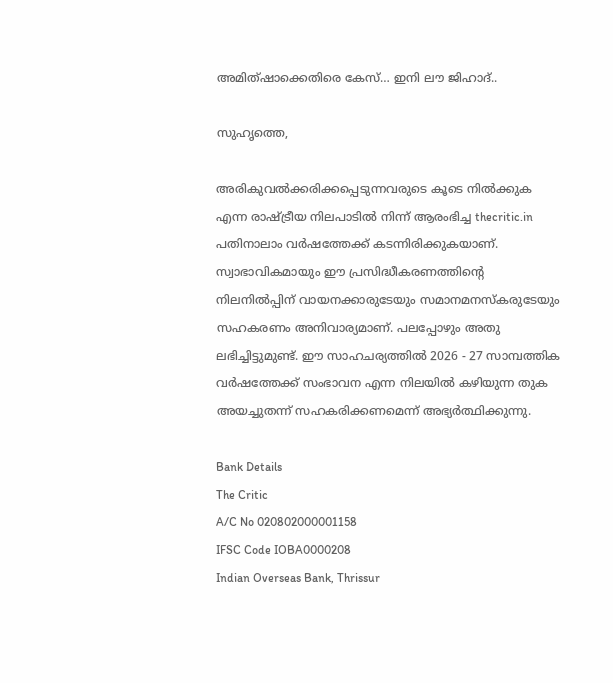അമിത്ഷാക്കെതിരെ കേസ്… ഇനി ലൗ ജിഹാദ്..

സുഹൃത്തെ,

അരികുവല്‍ക്കരിക്കപ്പെടുന്നവരുടെ കൂടെ നില്‍ക്കുക എന്ന രാഷ്ട്രീയ നിലപാടില്‍ നിന്ന് ആരംഭിച്ച thecritic.in പതിനാലാം വര്‍ഷത്തേക്ക് കടന്നിരിക്കുകയാണ്. സ്വാഭാവികമായും ഈ പ്രസിദ്ധീകരണത്തിന്റെ നിലനില്‍പ്പിന് വായനക്കാരുടേയും സമാനമനസ്‌കരുടേയും സഹകരണം അനിവാര്യമാണ്. പലപ്പോഴും അതു ലഭിച്ചിട്ടുമുണ്ട്. ഈ സാഹചര്യത്തില്‍ 2026 - 27 സാമ്പത്തിക വര്‍ഷത്തേക്ക് സംഭാവന എന്ന നിലയില്‍ കഴിയുന്ന തുക അയച്ചുതന്ന് സഹകരിക്കണമെന്ന് അഭ്യര്‍ത്ഥിക്കുന്നു.

Bank Details
The Critic
A/C No 020802000001158
IFSC Code IOBA0000208
Indian Overseas Bank, Thrissur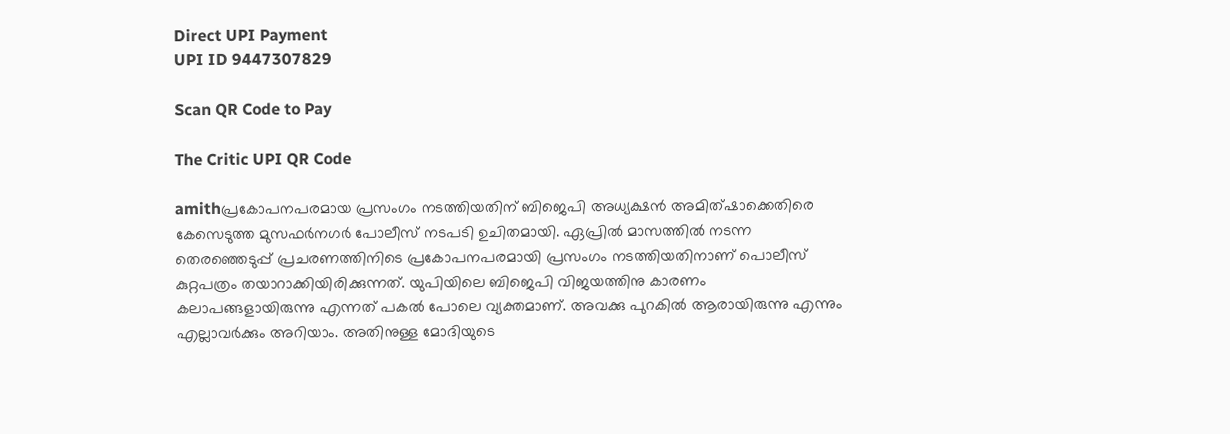Direct UPI Payment
UPI ID 9447307829

Scan QR Code to Pay

The Critic UPI QR Code

amithപ്രകോപനപരമായ പ്രസംഗം നടത്തിയതിന് ബിജെപി അധ്യക്ഷന്‍ അമിത്ഷാക്കെതിരെ കേസെടുത്ത മുസഫര്‍നഗര്‍ പോലീസ് നടപടി ഉചിതമായി. ഏപ്രില്‍ മാസത്തില്‍ നടന്ന തെരഞ്ഞെടുപ്പ് പ്രചരണത്തിനിടെ പ്രകോപനപരമായി പ്രസംഗം നടത്തിയതിനാണ് പൊലീസ് കുറ്റപത്രം തയാറാക്കിയിരിക്കുന്നത്. യുപിയിലെ ബിജെപി വിജയത്തിനു കാരണം കലാപങ്ങളായിരുന്നു എന്നത് പകല്‍ പോലെ വ്യക്തമാണ്. അവക്കു പുറകില്‍ ആരായിരുന്നു എന്നും എല്ലാവര്‍ക്കും അറിയാം. അതിനുള്ള മോദിയുടെ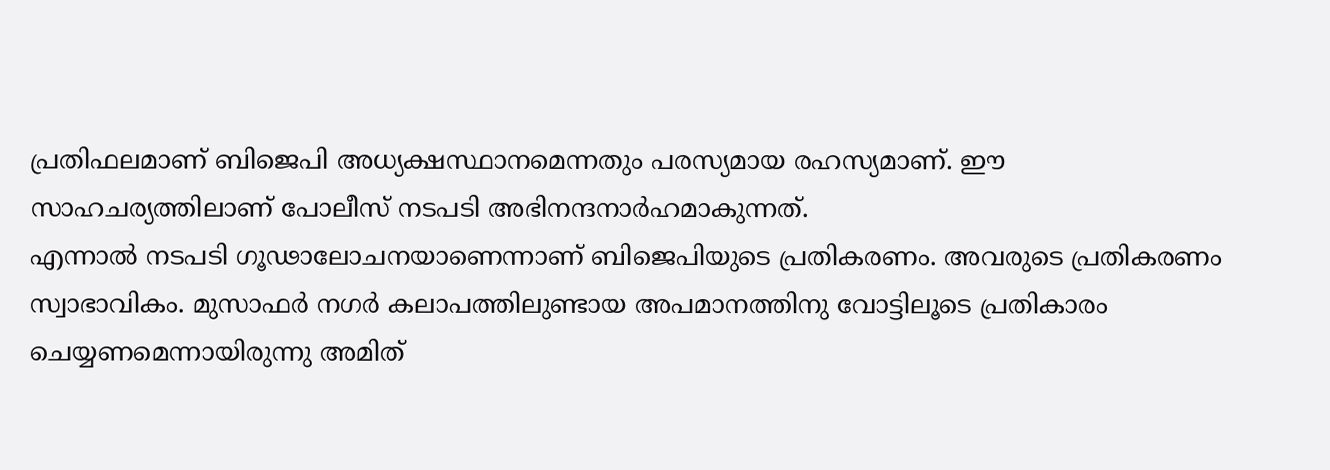പ്രതിഫലമാണ് ബിജെപി അധ്യക്ഷസ്ഥാനമെന്നതും പരസ്യമായ രഹസ്യമാണ്. ഈ സാഹചര്യത്തിലാണ് പോലീസ് നടപടി അഭിനന്ദനാര്‍ഹമാകുന്നത്.
എന്നാല്‍ നടപടി ഗൂഢാലോചനയാണെന്നാണ് ബിജെപിയുടെ പ്രതികരണം. അവരുടെ പ്രതികരണം സ്വാഭാവികം. മുസാഫര്‍ നഗര്‍ കലാപത്തിലുണ്ടായ അപമാനത്തിനു വോട്ടിലൂടെ പ്രതികാരം ചെയ്യണമെന്നായിരുന്നു അമിത്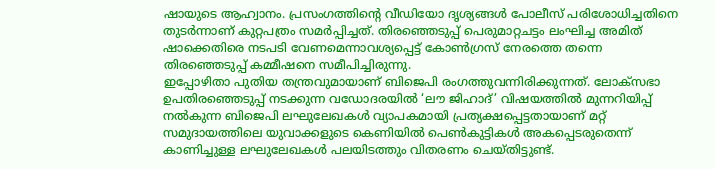ഷായുടെ ആഹ്വാനം. പ്രസംഗത്തിന്റെ വീഡിയോ ദൃശ്യങ്ങള്‍ പോലീസ് പരിശോധിച്ചതിനെ തുടര്‍ന്നാണ് കുറ്റപത്രം സമര്‍പ്പിച്ചത്. തിരഞ്ഞെടുപ്പ് പെരുമാറ്റചട്ടം ലംഘിച്ച അമിത് ഷാക്കെതിരെ നടപടി വേണമെന്നാവശ്യപ്പെട്ട് കോണ്‍ഗ്രസ് നേരത്തെ തന്നെ തിരഞ്ഞെടുപ്പ് കമ്മീഷനെ സമീപിച്ചിരുന്നു.
ഇപ്പോഴിതാ പുതിയ തന്ത്രവുമായാണ് ബിജെപി രംഗത്തുവന്നിരിക്കുന്നത്. ലോക്‌സഭാ ഉപതിരഞ്ഞെടുപ്പ് നടക്കുന്ന വഡോദരയില്‍ ‘ലൗ ജിഹാദ്’ വിഷയത്തില്‍ മുന്നറിയിപ്പ് നല്‍കുന്ന ബിജെപി ലഘുലേഖകള്‍ വ്യാപകമായി പ്രത്യക്ഷപ്പെട്ടതായാണ് മറ്റ് സമുദായത്തിലെ യുവാക്കളുടെ കെണിയില്‍ പെണ്‍കുട്ടികള്‍ അകപ്പെടരുതെന്ന് കാണിച്ചുള്ള ലഘുലേഖകള്‍ പലയിടത്തും വിതരണം ചെയ്തിട്ടുണ്ട്.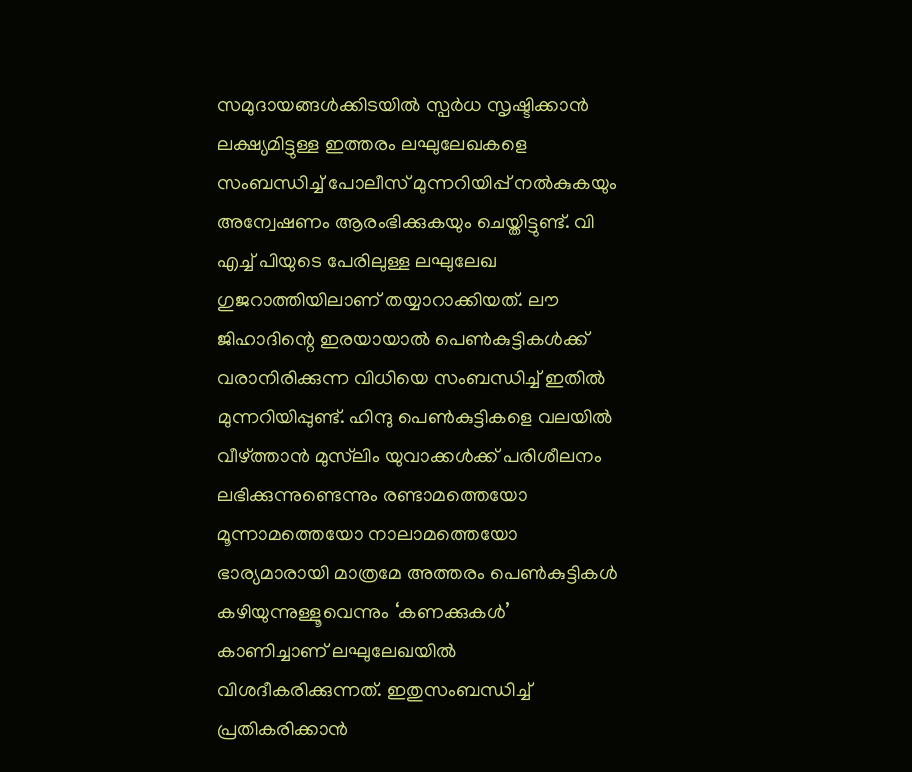സമുദായങ്ങള്‍ക്കിടയില്‍ സ്പര്‍ധ സൃഷ്ടിക്കാന്‍ ലക്ഷ്യമിട്ടുള്ള ഇത്തരം ലഘുലേഖകളെ സംബന്ധിച്ച് പോലീസ് മുന്നറിയിപ്പ് നല്‍കുകയും അന്വേഷണം ആരംഭിക്കുകയും ചെയ്തിട്ടുണ്ട്. വി എച്ച് പിയുടെ പേരിലുള്ള ലഘുലേഖ ഗുജറാത്തിയിലാണ് തയ്യാറാക്കിയത്. ലൗ ജിഹാദിന്റെ ഇരയായാല്‍ പെണ്‍കുട്ടികള്‍ക്ക് വരാനിരിക്കുന്ന വിധിയെ സംബന്ധിച്ച് ഇതില്‍ മുന്നറിയിപ്പുണ്ട്. ഹിന്ദു പെണ്‍കുട്ടികളെ വലയില്‍ വീഴ്ത്താന്‍ മുസ്‌ലിം യുവാക്കള്‍ക്ക് പരിശീലനം ലഭിക്കുന്നുണ്ടെന്നും രണ്ടാമത്തെയോ മൂന്നാമത്തെയോ നാലാമത്തെയോ ഭാര്യമാരായി മാത്രമേ അത്തരം പെണ്‍കുട്ടികള്‍ കഴിയുന്നുള്ളൂവെന്നും ‘കണക്കുകള്‍’ കാണിച്ചാണ് ലഘുലേഖയില്‍ വിശദീകരിക്കുന്നത്. ഇതുസംബന്ധിച്ച് പ്രതികരിക്കാന്‍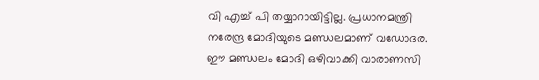വി എച്ച് പി തയ്യാറായിട്ടില്ല. പ്രധാനമന്ത്രി നരേന്ദ്ര മോദിയുടെ മണ്ഡലമാണ് വഡോദര. ഈ മണ്ഡലം മോദി ഒഴിവാക്കി വാരാണസി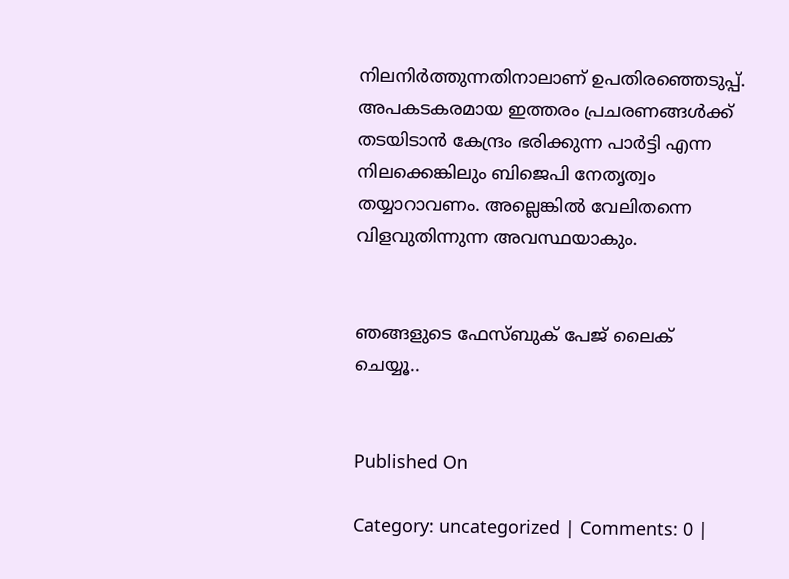നിലനിര്‍ത്തുന്നതിനാലാണ് ഉപതിരഞ്ഞെടുപ്പ്. അപകടകരമായ ഇത്തരം പ്രചരണങ്ങള്‍ക്ക് തടയിടാന്‍ കേന്ദ്രം ഭരിക്കുന്ന പാര്‍ട്ടി എന്ന നിലക്കെങ്കിലും ബിജെപി നേതൃത്വം തയ്യാറാവണം. അല്ലെങ്കില്‍ വേലിതന്നെ വിളവുതിന്നുന്ന അവസ്ഥയാകും.


ഞങ്ങളുടെ ഫേസ്ബുക് പേജ് ലൈക് ചെയ്യൂ..


Published On

Category: uncategorized | Comments: 0 |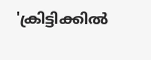'ക്രിട്ടിക്കില്‍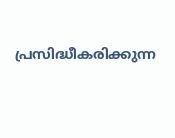പ്രസിദ്ധീകരിക്കുന്ന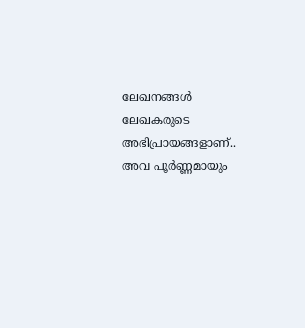ലേഖനങ്ങള്‍ ലേഖകരുടെ അഭിപ്രായങ്ങളാണ്.. അവ പൂര്‍ണ്ണമായും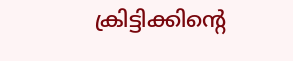ക്രിട്ടിക്കിന്റെ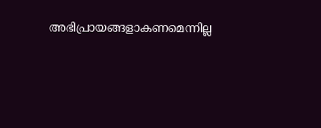അഭിപ്രായങ്ങളാകണമെന്നില്ല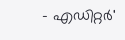- എഡിറ്റര്‍'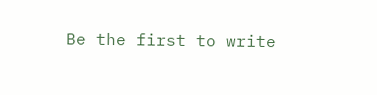Be the first to write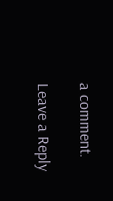a comment.

Leave a Reply